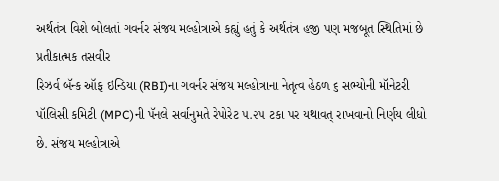અર્થતંત્ર વિશે બોલતાં ગવર્નર સંજય મલ્હોત્રાએ કહ્યું હતું કે અર્થતંત્ર હજી પણ મજબૂત સ્થિતિમાં છે
પ્રતીકાત્મક તસવીર
રિઝર્વ બૅન્ક ઑફ ઇન્ડિયા (RBI)ના ગવર્નર સંજય મલ્હોત્રાના નેતૃત્વ હેઠળ ૬ સભ્યોની મૉનેટરી પૉલિસી કમિટી (MPC)ની પૅનલે સર્વાનુમતે રેપોરેટ ૫.૨૫ ટકા પર યથાવત્ રાખવાનો નિર્ણય લીધો છે. સંજય મલ્હોત્રાએ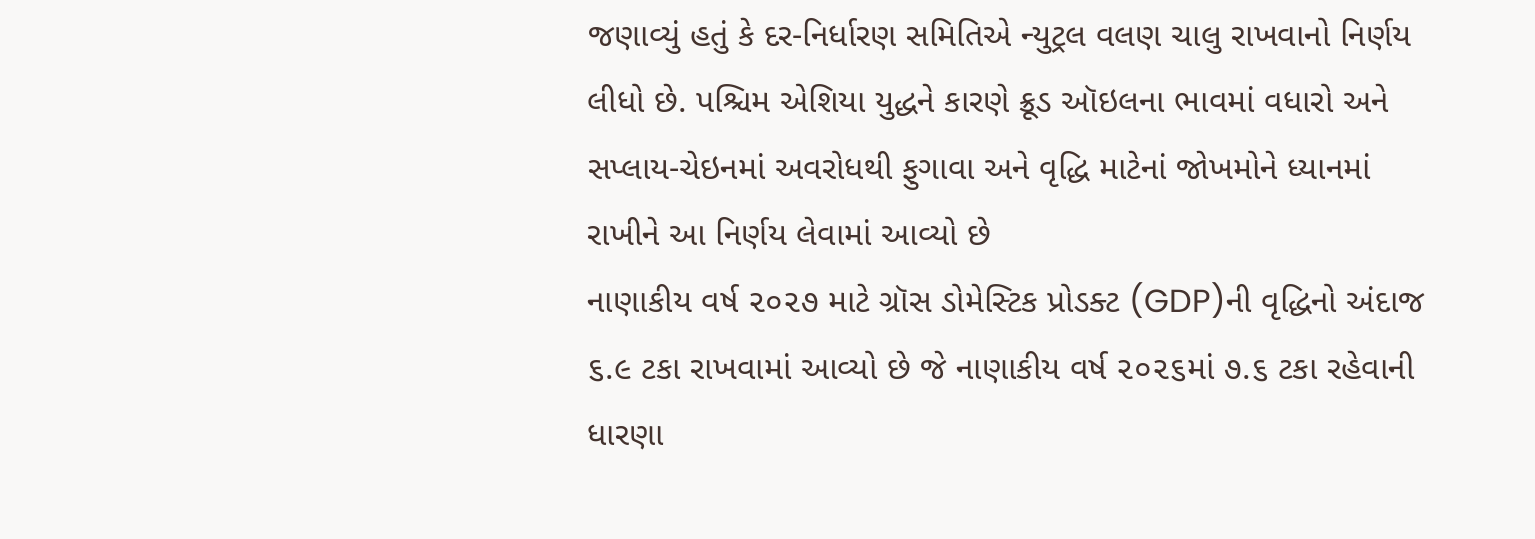જણાવ્યું હતું કે દર-નિર્ધારણ સમિતિએ ન્યુટ્રલ વલણ ચાલુ રાખવાનો નિર્ણય લીધો છે. પશ્ચિમ એશિયા યુદ્ધને કારણે ક્રૂડ ઑઇલના ભાવમાં વધારો અને સપ્લાય-ચેઇનમાં અવરોધથી ફુગાવા અને વૃદ્ધિ માટેનાં જોખમોને ધ્યાનમાં રાખીને આ નિર્ણય લેવામાં આવ્યો છે
નાણાકીય વર્ષ ૨૦૨૭ માટે ગ્રૉસ ડોમેસ્ટિક પ્રોડક્ટ (GDP)ની વૃદ્ધિનો અંદાજ ૬.૯ ટકા રાખવામાં આવ્યો છે જે નાણાકીય વર્ષ ૨૦૨૬માં ૭.૬ ટકા રહેવાની ધારણા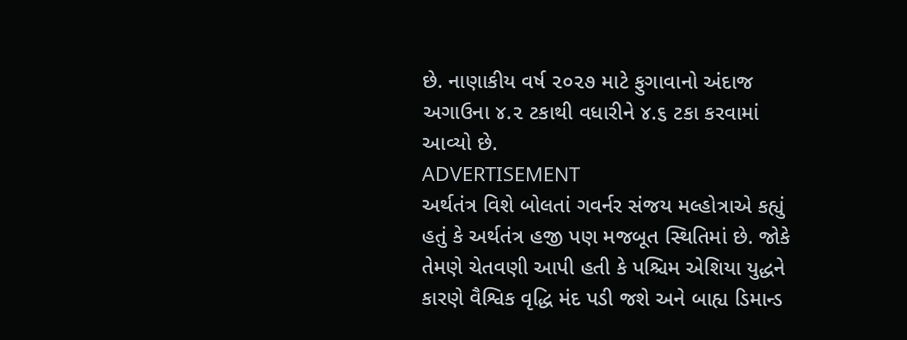છે. નાણાકીય વર્ષ ૨૦૨૭ માટે ફુગાવાનો અંદાજ અગાઉના ૪.૨ ટકાથી વધારીને ૪.૬ ટકા કરવામાં આવ્યો છે.
ADVERTISEMENT
અર્થતંત્ર વિશે બોલતાં ગવર્નર સંજય મલ્હોત્રાએ કહ્યું હતું કે અર્થતંત્ર હજી પણ મજબૂત સ્થિતિમાં છે. જોકે તેમણે ચેતવણી આપી હતી કે પશ્ચિમ એશિયા યુદ્ધને કારણે વૈશ્વિક વૃદ્ધિ મંદ પડી જશે અને બાહ્ય ડિમાન્ડ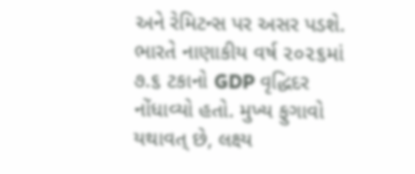અને રેમિટન્સ પર અસર પડશે. ભારતે નાણાકીય વર્ષ ૨૦૨૬માં ૭.૬ ટકાનો GDP વૃદ્ધિદર નોંધાવ્યો હતો. મુખ્ય ફુગાવો યથાવત્ છે, લક્ષ્ય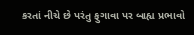કરતાં નીચે છે પરંતુ ફુગાવા પર બાહ્ય પ્રભાવો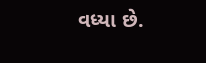વધ્યા છે.